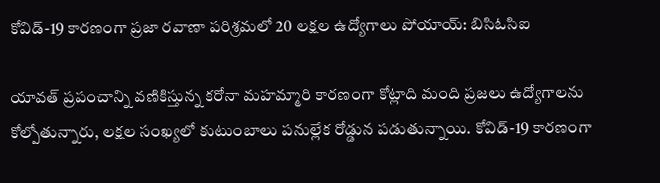కోవిడ్-19 కారణంగా ప్రజా రవాణా పరిశ్రమలో 20 లక్షల ఉద్యోగాలు పోయాయ్: బిసిఓసిఐ

యావత్ ప్రపంచాన్ని వణికిస్తున్న కరోనా మహమ్మారి కారణంగా కోట్లాది మంది ప్రజలు ఉద్యోగాలను కోల్పోతున్నారు, లక్షల సంఖ్యలో కుటుంబాలు పనుల్లేక రోడ్డున పడుతున్నాయి. కోవిడ్-19 కారణంగా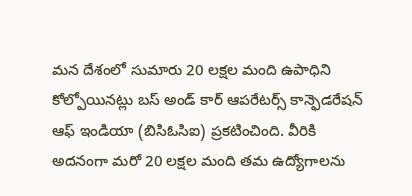మన దేశంలో సుమారు 20 లక్షల మంది ఉపాధిని కోల్పోయినట్లు బస్ అండ్ కార్ ఆపరేటర్స్ కాన్ఫెడరేషన్ ఆఫ్ ఇండియా (బిసిఓసిఐ) ప్రకటించింది. వీరికి అదనంగా మరో 20 లక్షల మంది తమ ఉద్యోగాలను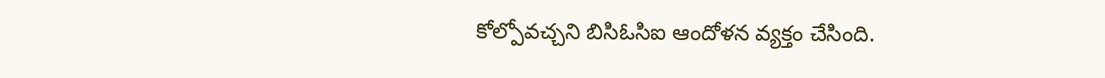కోల్పోవచ్చని బిసిఓసిఐ ఆందోళన వ్యక్తం చేసింది.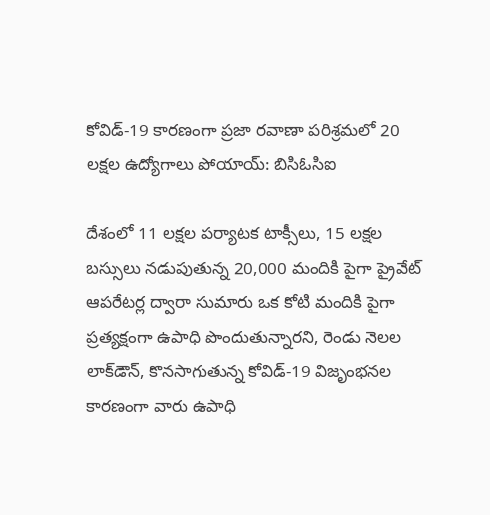కోవిడ్-19 కారణంగా ప్రజా రవాణా పరిశ్రమలో 20 లక్షల ఉద్యోగాలు పోయాయ్: బిసిఓసిఐ

దేశంలో 11 లక్షల పర్యాటక టాక్సీలు, 15 లక్షల బస్సులు నడుపుతున్న 20,000 మందికి పైగా ప్రైవేట్ ఆపరేటర్ల ద్వారా సుమారు ఒక కోటి మందికి పైగా ప్రత్యక్షంగా ఉపాధి పొందుతున్నారని, రెండు నెలల లాక్‌డౌన్, కొనసాగుతున్న కోవిడ్-19 విజృంభనల కారణంగా వారు ఉపాధి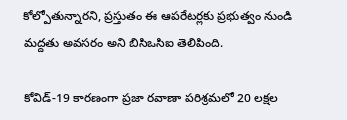కోల్పోతున్నారని, ప్రస్తుతం ఈ ఆపరేటర్లకు ప్రభుత్వం నుండి మద్దతు అవసరం అని బిసిఒసిఐ తెలిపింది.

కోవిడ్-19 కారణంగా ప్రజా రవాణా పరిశ్రమలో 20 లక్షల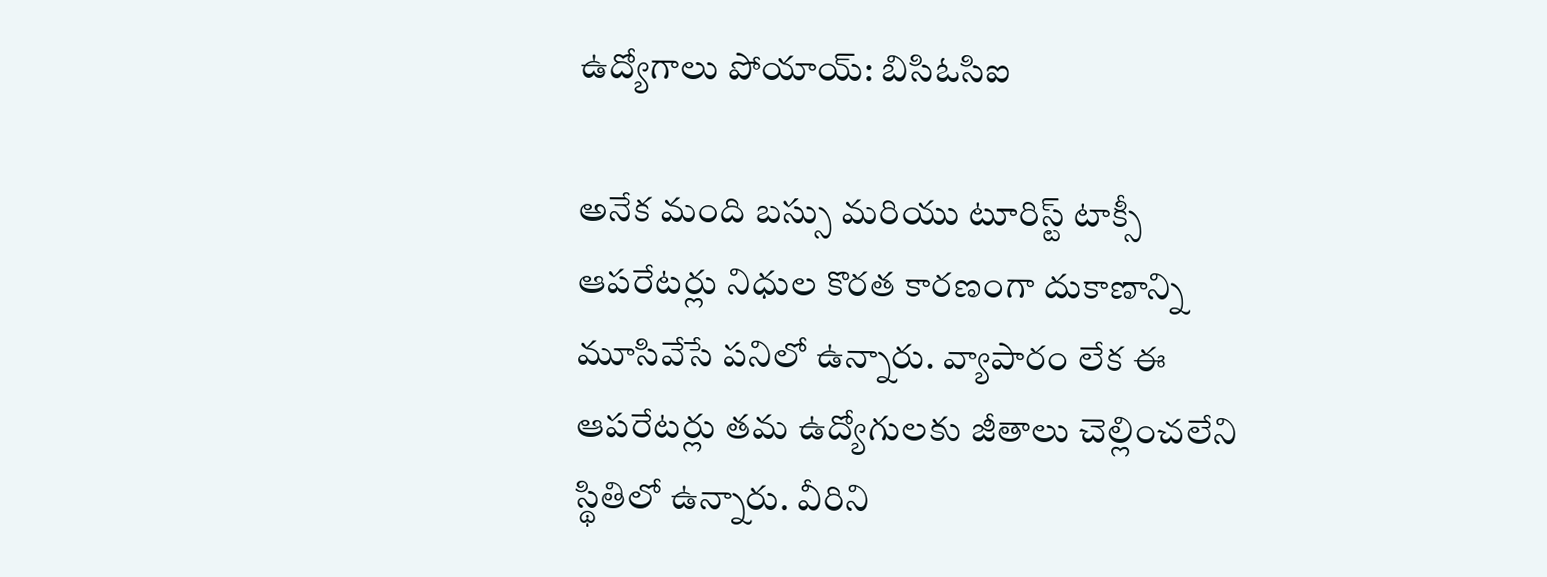ఉద్యోగాలు పోయాయ్: బిసిఓసిఐ

అనేక మంది బస్సు మరియు టూరిస్ట్ టాక్సీ ఆపరేటర్లు నిధుల కొరత కారణంగా దుకాణాన్ని మూసివేసే పనిలో ఉన్నారు. వ్యాపారం లేక ఈ ఆపరేటర్లు తమ ఉద్యోగులకు జీతాలు చెల్లించలేని స్థితిలో ఉన్నారు. వీరిని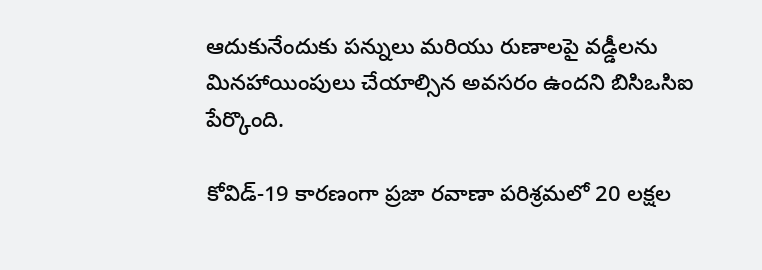ఆదుకునేందుకు పన్నులు మరియు రుణాలపై వడ్డీలను మినహాయింపులు చేయాల్సిన అవసరం ఉందని బిసిఒసిఐ పేర్కొంది.

కోవిడ్-19 కారణంగా ప్రజా రవాణా పరిశ్రమలో 20 లక్షల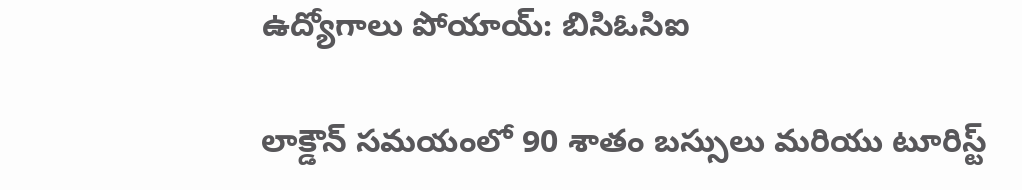ఉద్యోగాలు పోయాయ్: బిసిఓసిఐ

లాక్డౌన్ సమయంలో 90 శాతం బస్సులు మరియు టూరిస్ట్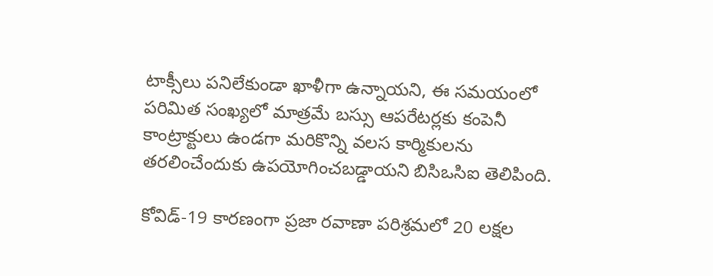టాక్సీలు పనిలేకుండా ఖాళీగా ఉన్నాయని, ఈ సమయంలో పరిమిత సంఖ్యలో మాత్రమే బస్సు ఆపరేటర్లకు కంపెనీ కాంట్రాక్టులు ఉండగా మరికొన్ని వలస కార్మికులను తరలించేందుకు ఉపయోగించబడ్డాయని బిసిఒసిఐ తెలిపింది.

కోవిడ్-19 కారణంగా ప్రజా రవాణా పరిశ్రమలో 20 లక్షల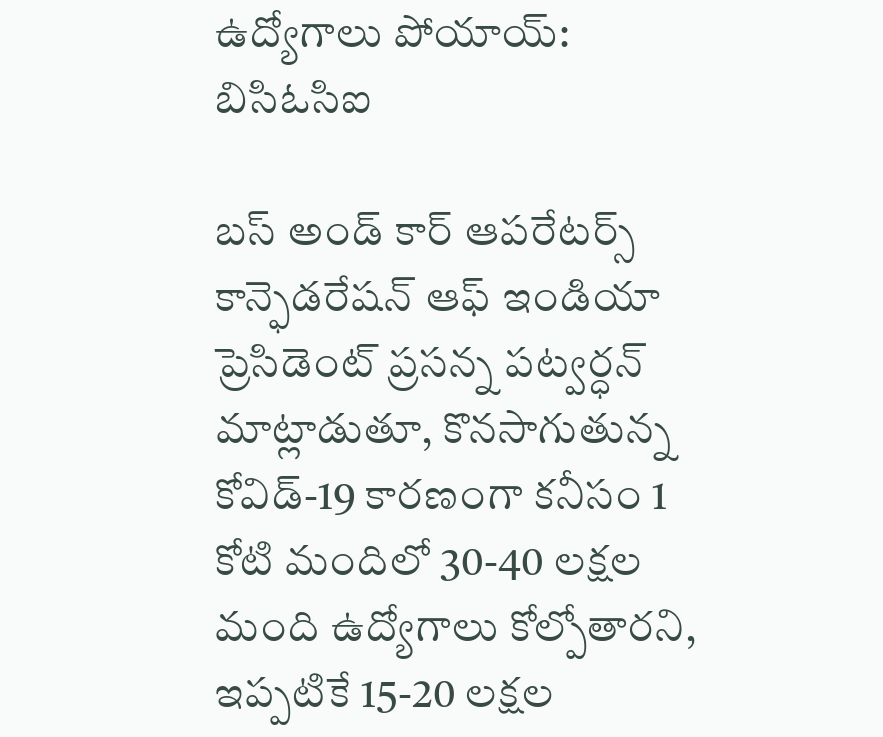ఉద్యోగాలు పోయాయ్: బిసిఓసిఐ

బస్ అండ్ కార్ ఆపరేటర్స్ కాన్ఫెడరేషన్ ఆఫ్ ఇండియా ప్రెసిడెంట్ ప్రసన్న పట్వర్ధన్ మాట్లాడుతూ, కొనసాగుతున్న కోవిడ్-19 కారణంగా కనీసం 1 కోటి మందిలో 30-40 లక్షల మంది ఉద్యోగాలు కోల్పోతారని, ఇప్పటికే 15-20 లక్షల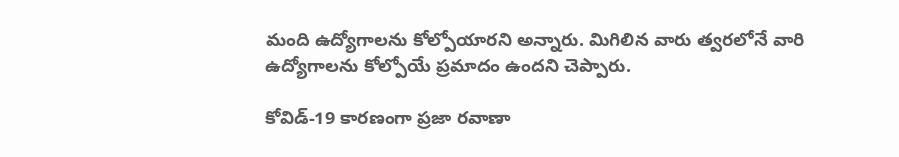మంది ఉద్యోగాలను కోల్పోయారని అన్నారు. మిగిలిన వారు త్వరలోనే వారి ఉద్యోగాలను కోల్పోయే ప్రమాదం ఉందని చెప్పారు.

కోవిడ్-19 కారణంగా ప్రజా రవాణా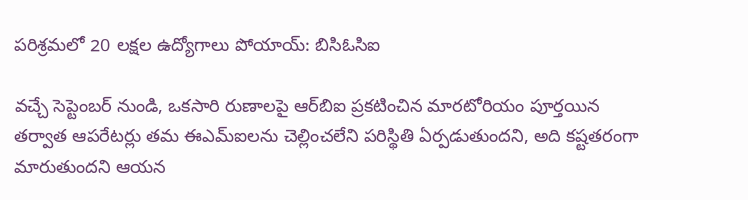పరిశ్రమలో 20 లక్షల ఉద్యోగాలు పోయాయ్: బిసిఓసిఐ

వచ్చే సెప్టెంబర్ నుండి, ఒకసారి రుణాలపై ఆర్‌బిఐ ప్రకటించిన మారటోరియం పూర్తయిన తర్వాత ఆపరేటర్లు తమ ఈఎమ్ఐలను చెల్లించలేని పరిస్థితి ఏర్పడుతుందని, అది కష్టతరంగా మారుతుందని ఆయన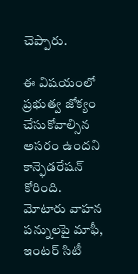చెప్పారు.

ఈ విషయంలో ప్రభుత్వ జోక్యం చేసుకోవాల్సిన అసరం ఉందని కాన్ఫెడరేషన్ కోరింది. మోటారు వాహన పన్నులపై మాఫీ, ఇంటర్ సిటీ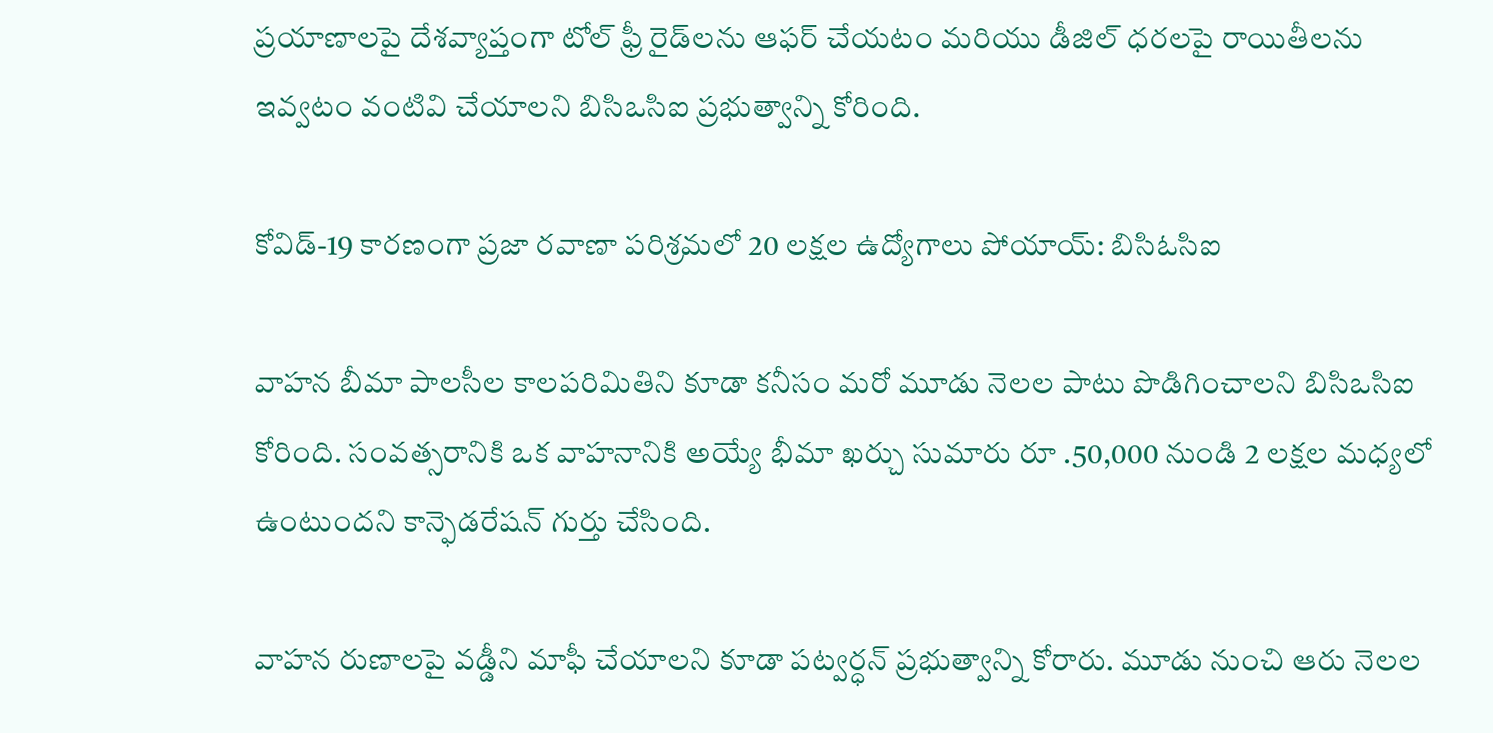ప్రయాణాలపై దేశవ్యాప్తంగా టోల్ ఫ్రీ రైడ్‌లను ఆఫర్ చేయటం మరియు డీజిల్ ధరలపై రాయితీలను ఇవ్వటం వంటివి చేయాలని బిసిఒసిఐ ప్రభుత్వాన్ని కోరింది.

కోవిడ్-19 కారణంగా ప్రజా రవాణా పరిశ్రమలో 20 లక్షల ఉద్యోగాలు పోయాయ్: బిసిఓసిఐ

వాహన బీమా పాలసీల కాలపరిమితిని కూడా కనీసం మరో మూడు నెలల పాటు పొడిగించాలని బిసిఒసిఐ కోరింది. సంవత్సరానికి ఒక వాహనానికి అయ్యే భీమా ఖర్చు సుమారు రూ .50,000 నుండి 2 లక్షల మధ్యలో ఉంటుందని కాన్ఫెడరేషన్ గుర్తు చేసింది.

వాహన రుణాలపై వడ్డీని మాఫీ చేయాలని కూడా పట్వర్ధన్ ప్రభుత్వాన్ని కోరారు. మూడు నుంచి ఆరు నెలల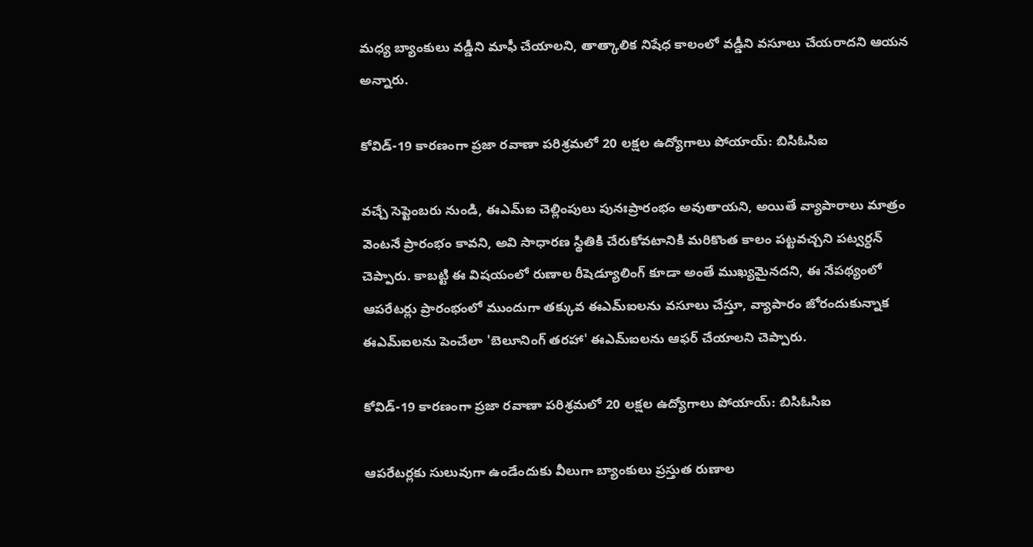మధ్య బ్యాంకులు వడ్డీని మాఫీ చేయాలని, తాత్కాలిక నిషేధ కాలంలో వడ్డీని వసూలు చేయరాదని ఆయన అన్నారు.

కోవిడ్-19 కారణంగా ప్రజా రవాణా పరిశ్రమలో 20 లక్షల ఉద్యోగాలు పోయాయ్: బిసిఓసిఐ

వచ్చే సెప్టెంబరు నుండి, ఈఎమ్ఐ చెల్లింపులు పునఃప్రారంభం అవుతాయని, అయితే వ్యాపారాలు మాత్రం వెంటనే ప్రారంభం కావని, అవి సాధారణ స్థితికి చేరుకోవటానికి మరికొంత కాలం పట్టవచ్చని పట్వర్ధన్ చెప్పారు. కాబట్టి ఈ విషయంలో రుణాల రీషెడ్యూలింగ్ కూడా అంతే ముఖ్యమైనదని, ఈ నేపథ్యంలో ఆపరేటర్లు ప్రారంభంలో ముందుగా తక్కువ ఈఎమ్ఐలను వసూలు చేస్తూ, వ్యాపారం జోరందుకున్నాక ఈఎమ్ఐలను పెంచేలా 'బెలూనింగ్ తరహా' ఈఎమ్ఐలను ఆఫర్ చేయాలని చెప్పారు.

కోవిడ్-19 కారణంగా ప్రజా రవాణా పరిశ్రమలో 20 లక్షల ఉద్యోగాలు పోయాయ్: బిసిఓసిఐ

ఆపరేటర్లకు సులువుగా ఉండేందుకు వీలుగా బ్యాంకులు ప్రస్తుత రుణాల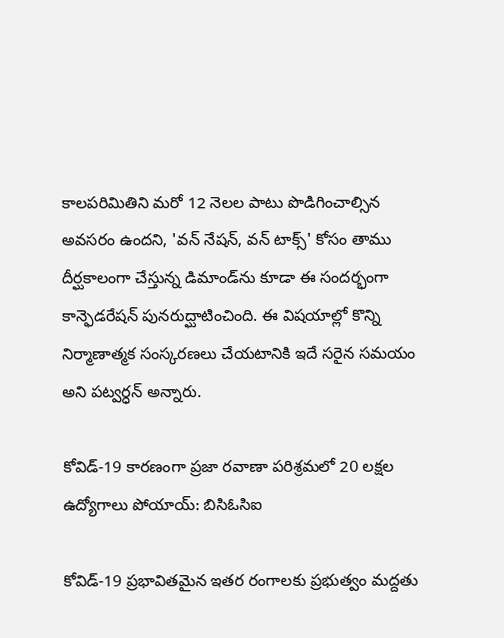కాలపరిమితిని మరో 12 నెలల పాటు పొడిగించాల్సిన అవసరం ఉందని, 'వన్ నేషన్, వన్ టాక్స్' కోసం తాము దీర్ఘకాలంగా చేస్తున్న డిమాండ్‌ను కూడా ఈ సందర్భంగా కాన్ఫెడరేషన్ పునరుద్ఘాటించింది. ఈ విషయాల్లో కొన్ని నిర్మాణాత్మక సంస్కరణలు చేయటానికి ఇదే సరైన సమయం అని పట్వర్ధన్ అన్నారు.

కోవిడ్-19 కారణంగా ప్రజా రవాణా పరిశ్రమలో 20 లక్షల ఉద్యోగాలు పోయాయ్: బిసిఓసిఐ

కోవిడ్-19 ప్రభావితమైన ఇతర రంగాలకు ప్రభుత్వం మద్దతు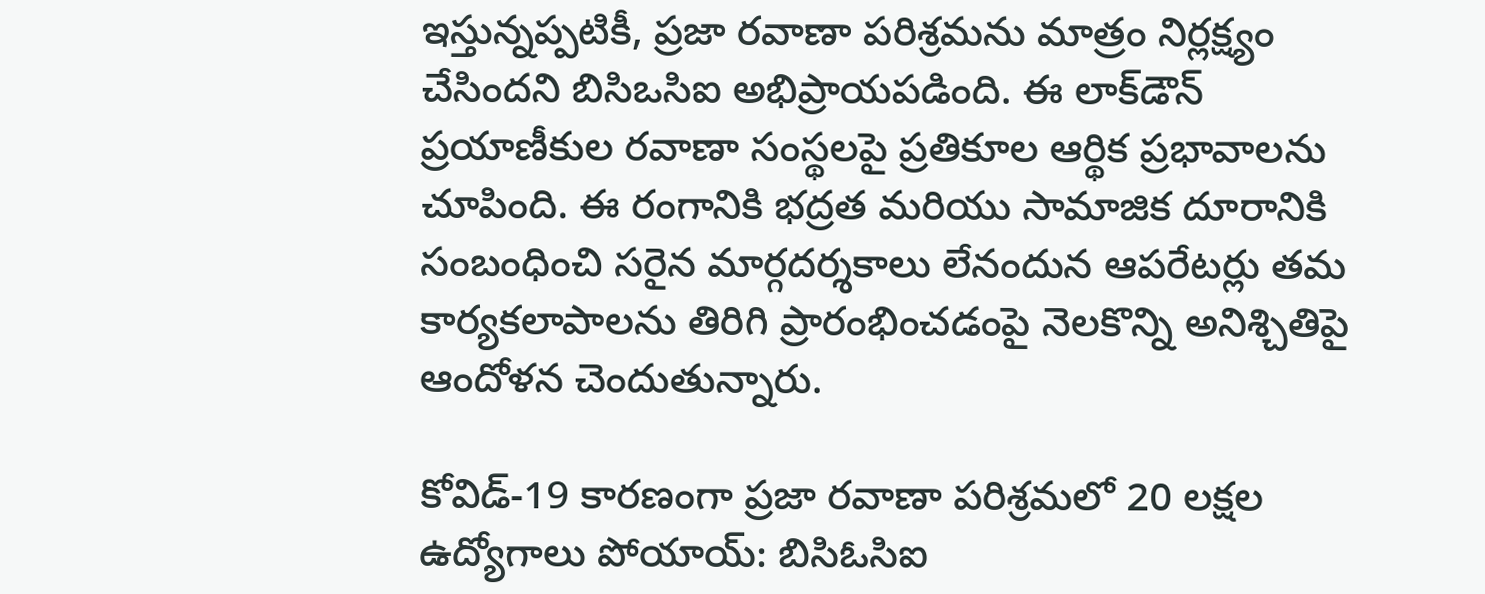ఇస్తున్నప్పటికీ, ప్రజా రవాణా పరిశ్రమను మాత్రం నిర్లక్ష్యం చేసిందని బిసిఒసిఐ అభిప్రాయపడింది. ఈ లాక్‌డౌన్ ప్రయాణీకుల రవాణా సంస్థలపై ప్రతికూల ఆర్థిక ప్రభావాలను చూపింది. ఈ రంగానికి భద్రత మరియు సామాజిక దూరానికి సంబంధించి సరైన మార్గదర్శకాలు లేనందున ఆపరేటర్లు తమ కార్యకలాపాలను తిరిగి ప్రారంభించడంపై నెలకొన్ని అనిశ్చితిపై ఆందోళన చెందుతున్నారు.

కోవిడ్-19 కారణంగా ప్రజా రవాణా పరిశ్రమలో 20 లక్షల ఉద్యోగాలు పోయాయ్: బిసిఓసిఐ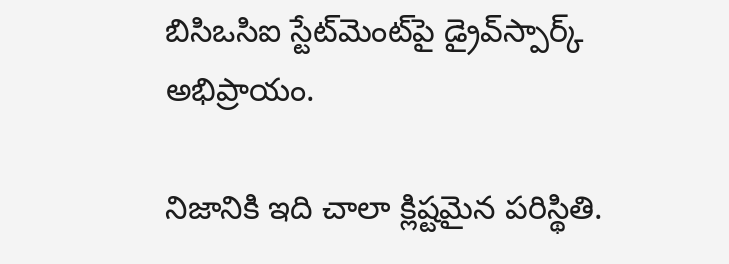బిసిఒసిఐ స్టేట్‌మెంట్‌పై డ్రైవ్‌స్పార్క్ అభిప్రాయం.

నిజానికి ఇది చాలా క్లిష్టమైన పరిస్థితి.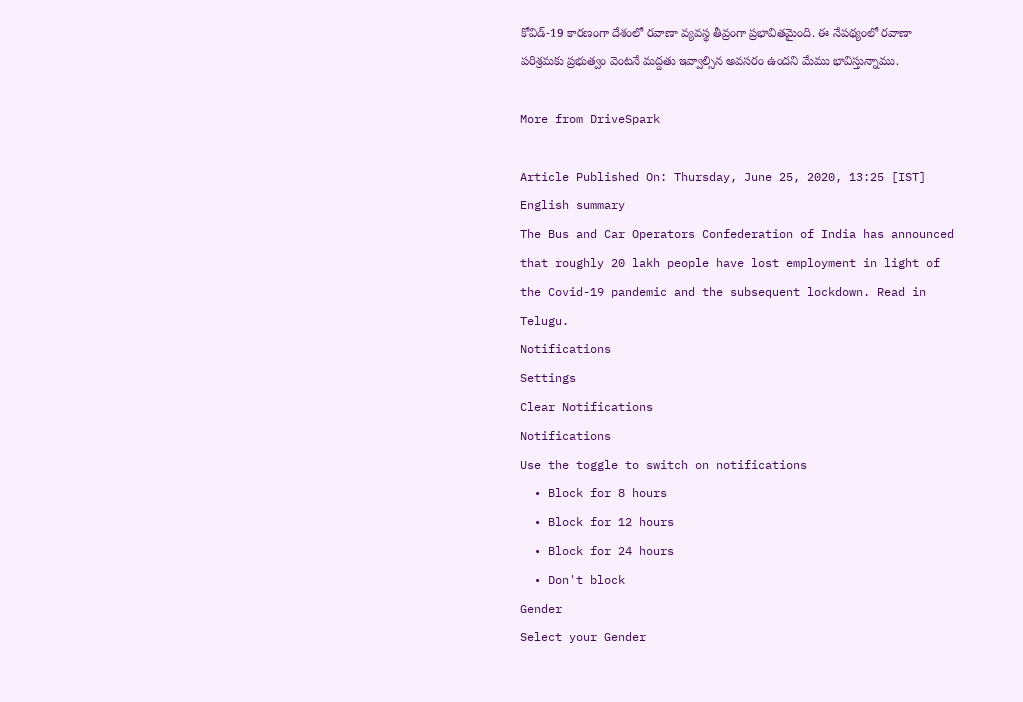కోవిడ్-19 కారణంగా దేశంలో రవాణా వ్యవస్థ తీవ్రంగా ప్రభావితమైంది. ఈ నేపథ్యంలో రవాణా పరిశ్రమకు ప్రభుత్వం వెంటనే మద్దతు ఇవ్వాల్సిన అవసరం ఉందని మేము భావిస్తున్నాము.

More from DriveSpark

Article Published On: Thursday, June 25, 2020, 13:25 [IST]
English summary
The Bus and Car Operators Confederation of India has announced that roughly 20 lakh people have lost employment in light of the Covid-19 pandemic and the subsequent lockdown. Read in Telugu.
Notifications
Settings
Clear Notifications
Notifications
Use the toggle to switch on notifications
  • Block for 8 hours
  • Block for 12 hours
  • Block for 24 hours
  • Don't block
Gender
Select your Gender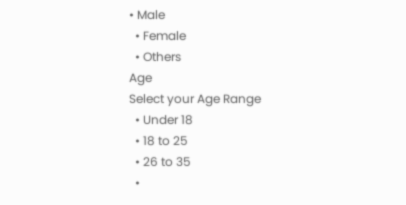• Male
  • Female
  • Others
Age
Select your Age Range
  • Under 18
  • 18 to 25
  • 26 to 35
  •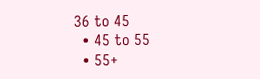36 to 45
  • 45 to 55
  • 55+